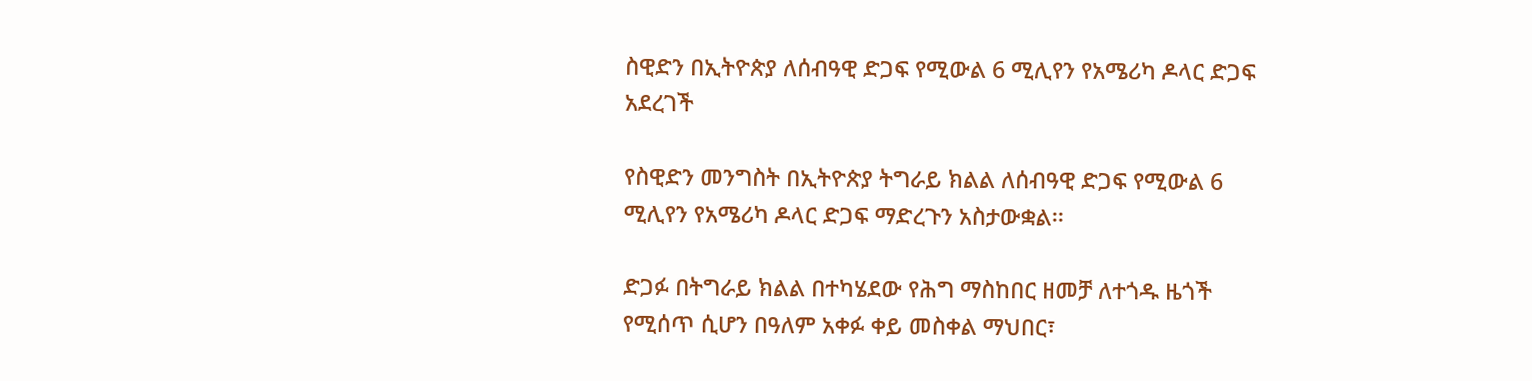ስዊድን በኢትዮጵያ ለሰብዓዊ ድጋፍ የሚውል 6 ሚሊየን የአሜሪካ ዶላር ድጋፍ አደረገች

የስዊድን መንግስት በኢትዮጵያ ትግራይ ክልል ለሰብዓዊ ድጋፍ የሚውል 6 ሚሊየን የአሜሪካ ዶላር ድጋፍ ማድረጉን አስታውቋል፡፡

ድጋፉ በትግራይ ክልል በተካሄደው የሕግ ማስከበር ዘመቻ ለተጎዱ ዜጎች የሚሰጥ ሲሆን በዓለም አቀፉ ቀይ መስቀል ማህበር፣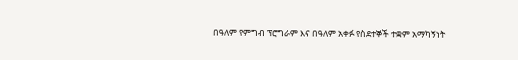በዓለም የምግብ ፕሮግራም እና በዓለም አቀፉ የስደተኞች ተቋም አማካኝነት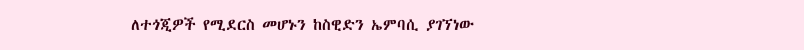ለተጎጂዎች የሚደርስ መሆኑን ከስዊድን ኤምባሲ ያገኘነው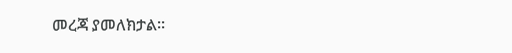መረጃ ያመለክታል፡፡